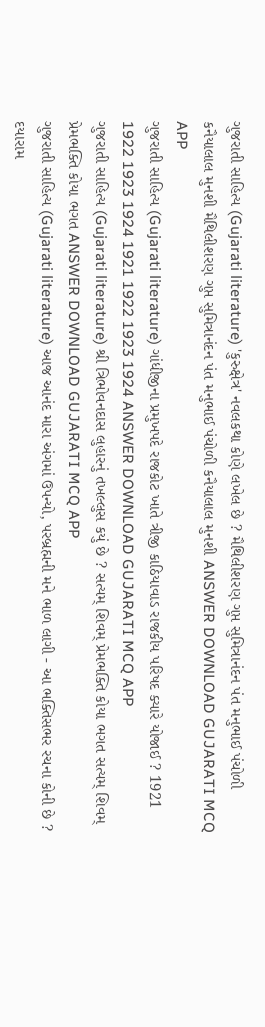ગુજરાતી સાહિત્ય (Gujarati literature) 'કુરુક્ષેત્ર' નવલકથા કોણે લખેલ છે ? મૈથિલીશરણ ગુપ્ત સુમિત્રાનંદન પંત મનુભાઈ પંચોળી કનૈયાલાલ મુનશી મૈથિલીશરણ ગુપ્ત સુમિત્રાનંદન પંત મનુભાઈ પંચોળી કનૈયાલાલ મુનશી ANSWER DOWNLOAD GUJARATI MCQ APP
ગુજરાતી સાહિત્ય (Gujarati literature) ગાંધીજીના પ્રમુખપદે રાજકોટ ખાતે ત્રીજી કાઠિયાવાડ રાજકીય પરિષદ ક્યારે યોજાઈ ? 1921 1922 1923 1924 1921 1922 1923 1924 ANSWER DOWNLOAD GUJARATI MCQ APP
ગુજરાતી સાહિત્ય (Gujarati literature) શ્રી ત્રિભોવનદાસ લુહારનું તખલ્લુસ કયું છે ? સત્યમ્ શિવમ્ પ્રેમભક્તિ કોયા ભગત સત્યમ્ શિવમ્ પ્રેમભક્તિ કોયા ભગત ANSWER DOWNLOAD GUJARATI MCQ APP
ગુજરાતી સાહિત્ય (Gujarati literature) આજ આનંદ મારા અંગમાં ઉપન્યો, પરબ્રહ્મની મને ભાળ લાગી - આ ભક્તિસભર રચના કોની છે ? દયારામ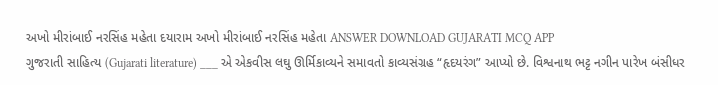અખો મીરાંબાઈ નરસિંહ મહેતા દયારામ અખો મીરાંબાઈ નરસિંહ મહેતા ANSWER DOWNLOAD GUJARATI MCQ APP
ગુજરાતી સાહિત્ય (Gujarati literature) ___ એ એકવીસ લઘુ ઊર્મિકાવ્યને સમાવતો કાવ્યસંગ્રહ “હૃદયરંગ” આપ્યો છે. વિશ્વનાથ ભટ્ટ નગીન પારેખ બંસીધર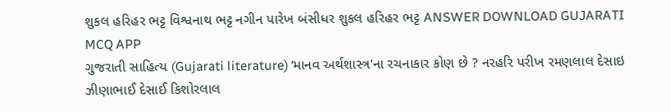શુકલ હરિહર ભટ્ટ વિશ્વનાથ ભટ્ટ નગીન પારેખ બંસીધર શુકલ હરિહર ભટ્ટ ANSWER DOWNLOAD GUJARATI MCQ APP
ગુજરાતી સાહિત્ય (Gujarati literature) ‘માનવ અર્થશાસ્ત્ર'ના રચનાકાર કોણ છે ? નરહરિ પરીખ રમણલાલ દેસાઇ ઝીણાભાઈ દેસાઈ કિશોરલાલ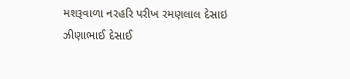મશરૂવાળા નરહરિ પરીખ રમણલાલ દેસાઇ ઝીણાભાઈ દેસાઈ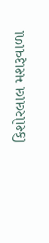કિશોરલાલ મશરૂવાળા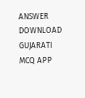ANSWER DOWNLOAD GUJARATI MCQ APP